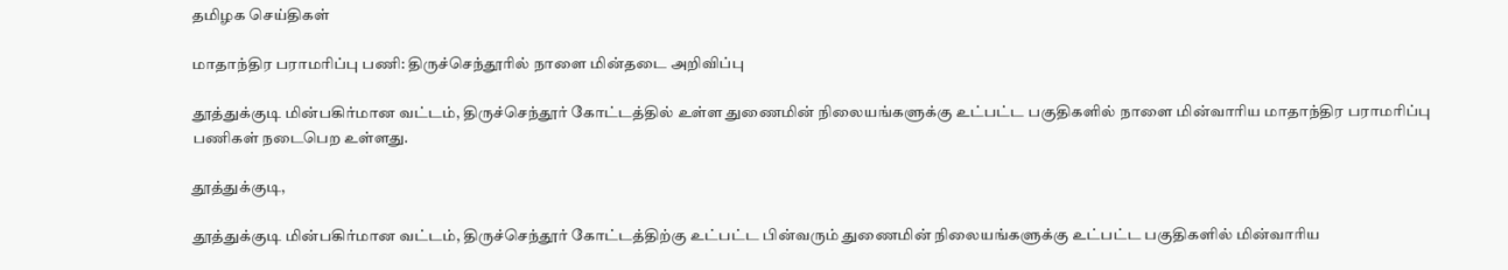தமிழக செய்திகள்

மாதாந்திர பராமரிப்பு பணி: திருச்செந்தூரில் நாளை மின்தடை அறிவிப்பு

தூத்துக்குடி மின்பகிர்மான வட்டம், திருச்செந்தூர் கோட்டத்தில் உள்ள துணைமின் நிலையங்களுக்கு உட்பட்ட பகுதிகளில் நாளை மின்வாரிய மாதாந்திர பராமரிப்பு பணிகள் நடைபெற உள்ளது.

தூத்துக்குடி,

தூத்துக்குடி மின்பகிர்மான வட்டம், திருச்செந்தூர் கோட்டத்திற்கு உட்பட்ட பின்வரும் துணைமின் நிலையங்களுக்கு உட்பட்ட பகுதிகளில் மின்வாரிய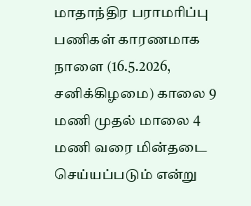மாதாந்திர பராமரிப்பு பணிகள் காரணமாக நாளை (16.5.2026, சனிக்கிழமை) காலை 9 மணி முதல் மாலை 4 மணி வரை மின்தடை செய்யப்படும் என்று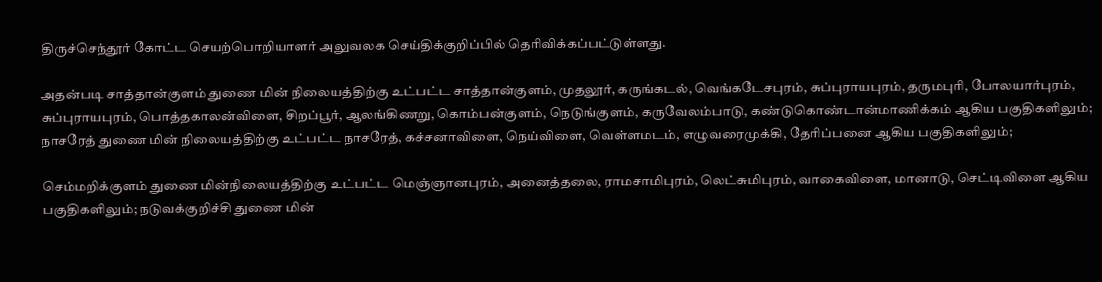திருச்செந்தூர் கோட்ட செயற்பொறியாளர் அலுவலக செய்திக்குறிப்பில் தெரிவிக்கப்பட்டுள்ளது.

அதன்படி சாத்தான்குளம் துணை மின் நிலையத்திற்கு உட்பட்ட சாத்தான்குளம், முதலூர், கருங்கடல், வெங்கடேசபுரம், சுப்புராயபுரம், தருமபுரி, போலயார்புரம், சுப்புராயபுரம், பொத்தகாலன்விளை, சிறப்பூர், ஆலங்கிணறு, கொம்பன்குளம், நெடுங்குளம், கருவேலம்பாடு, கண்டுகொண்டான்மாணிக்கம் ஆகிய பகுதிகளிலும்; நாசரேத் துணை மின் நிலையத்திற்கு உட்பட்ட நாசரேத், கச்சனாவிளை, நெய்விளை, வெள்ளமடம், எழுவரைமுக்கி, தேரிப்பனை ஆகிய பகுதிகளிலும்;

செம்மறிக்குளம் துணை மின்நிலையத்திற்கு உட்பட்ட மெஞ்ஞானபுரம், அனைத்தலை, ராமசாமிபுரம், லெட்சுமிபுரம், வாகைவிளை, மானாடு, செட்டிவிளை ஆகிய பகுதிகளிலும்; நடுவக்குறிச்சி துணை மின்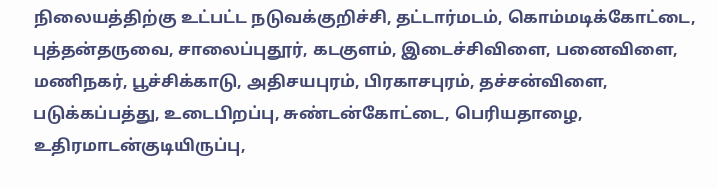நிலையத்திற்கு உட்பட்ட நடுவக்குறிச்சி, தட்டார்மடம், கொம்மடிக்கோட்டை, புத்தன்தருவை, சாலைப்புதூர், கடகுளம், இடைச்சிவிளை, பனைவிளை, மணிநகர், பூச்சிக்காடு, அதிசயபுரம், பிரகாசபுரம், தச்சன்விளை, படுக்கப்பத்து, உடைபிறப்பு, சுண்டன்கோட்டை, பெரியதாழை, உதிரமாடன்குடியிருப்பு,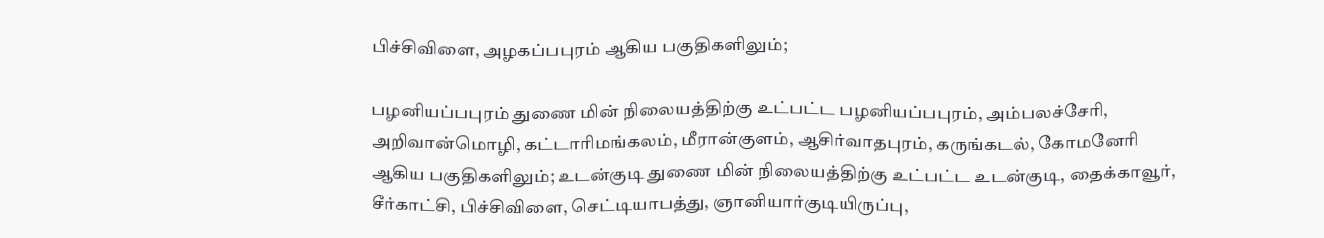பிச்சிவிளை, அழகப்பபுரம் ஆகிய பகுதிகளிலும்;

பழனியப்பபுரம் துணை மின் நிலையத்திற்கு உட்பட்ட பழனியப்பபுரம், அம்பலச்சேரி, அறிவான்மொழி, கட்டாரிமங்கலம், மீரான்குளம், ஆசிர்வாதபுரம், கருங்கடல், கோமனேரி ஆகிய பகுதிகளிலும்; உடன்குடி துணை மின் நிலையத்திற்கு உட்பட்ட உடன்குடி, தைக்காவூர், சீர்காட்சி, பிச்சிவிளை, செட்டியாபத்து, ஞானியார்குடியிருப்பு,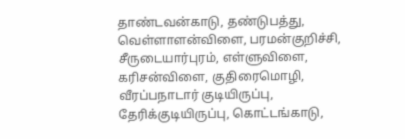தாண்டவன்காடு, தண்டுபத்து, வெள்ளாளன்விளை, பரமன்குறிச்சி, சீருடையார்புரம், எள்ளுவிளை, கரிசன்விளை, குதிரைமொழி, வீரப்பநாடார் குடியிருப்பு, தேரிக்குடியிருப்பு, கொட்டங்காடு,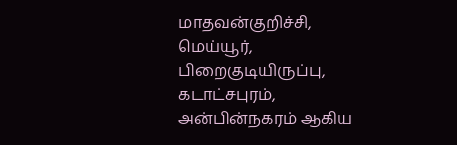மாதவன்குறிச்சி, மெய்யூர், பிறைகுடியிருப்பு, கடாட்சபுரம், அன்பின்நகரம் ஆகிய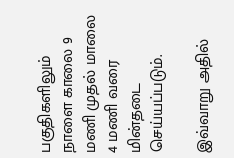பகுதிகளிலும் நாளை காலை 9 மணி முதல் மாலை 4 மணி வரை மின்தடை செய்யப்படும்.

இவ்வாறு அதில்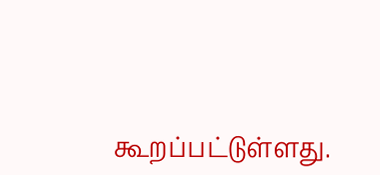கூறப்பட்டுள்ளது.